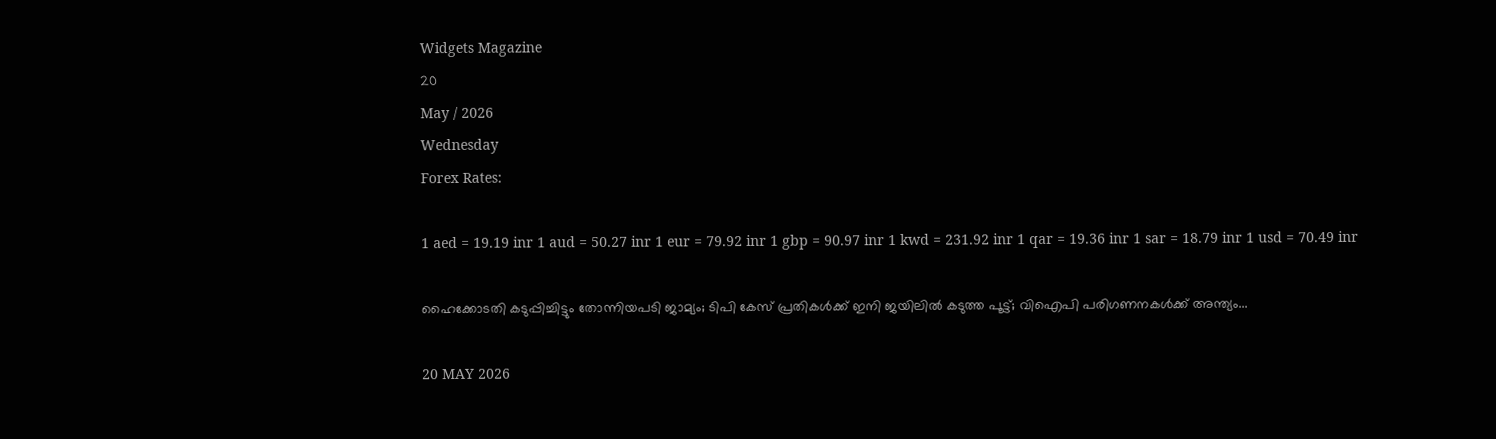Widgets Magazine
20
May / 2026
Wednesday
Forex Rates:

1 aed = 19.19 inr 1 aud = 50.27 inr 1 eur = 79.92 inr 1 gbp = 90.97 inr 1 kwd = 231.92 inr 1 qar = 19.36 inr 1 sar = 18.79 inr 1 usd = 70.49 inr

ഹൈക്കോടതി കടുപ്പിച്ചിട്ടും തോന്നിയപടി ജാമ്യം; ടിപി കേസ് പ്രതികൾക്ക് ഇനി ജയിലിൽ കടുത്ത പൂട്ട്; വിഐപി പരിഗണനകൾക്ക് അന്ത്യം...

20 MAY 2026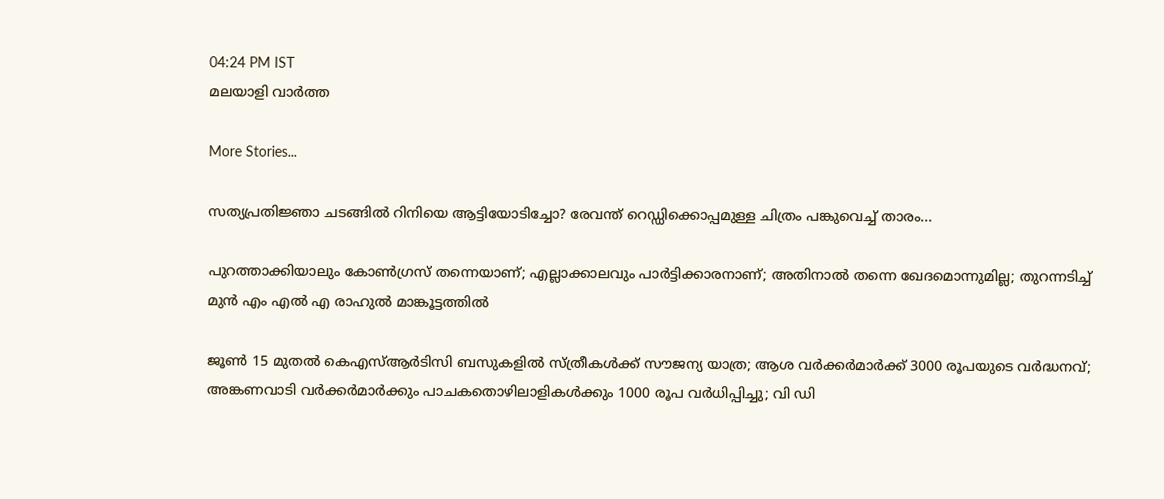04:24 PM IST
മലയാളി വാര്‍ത്ത

More Stories...

സത്യപ്രതിജ്ഞാ ചടങ്ങിൽ റിനിയെ ആട്ടിയോടിച്ചോ? രേവന്ത് റെഡ്ഡിക്കൊപ്പമുള്ള ചിത്രം പങ്കുവെച്ച് താരം...

പുറത്താക്കിയാലും കോൺഗ്രസ് തന്നെയാണ്; എല്ലാക്കാലവും പാർട്ടിക്കാരനാണ്; അതിനാൽ തന്നെ ഖേദമൊന്നുമില്ല; തുറന്നടിച്ച് മുൻ എം എൽ എ രാഹുൽ മാങ്കൂട്ടത്തിൽ

ജൂൺ 15 മുതൽ കെഎസ്ആർടിസി ബസുകളിൽ സ്ത്രീകൾക്ക് സൗജന്യ യാത്ര; ആശ വർക്കർമാർക്ക് 3000 രൂപയുടെ വർദ്ധനവ്; അങ്കണവാടി വർക്കർമാർക്കും പാചകതൊഴിലാളികൾക്കും 1000 രൂപ വർധിപ്പിച്ചു; വി ഡി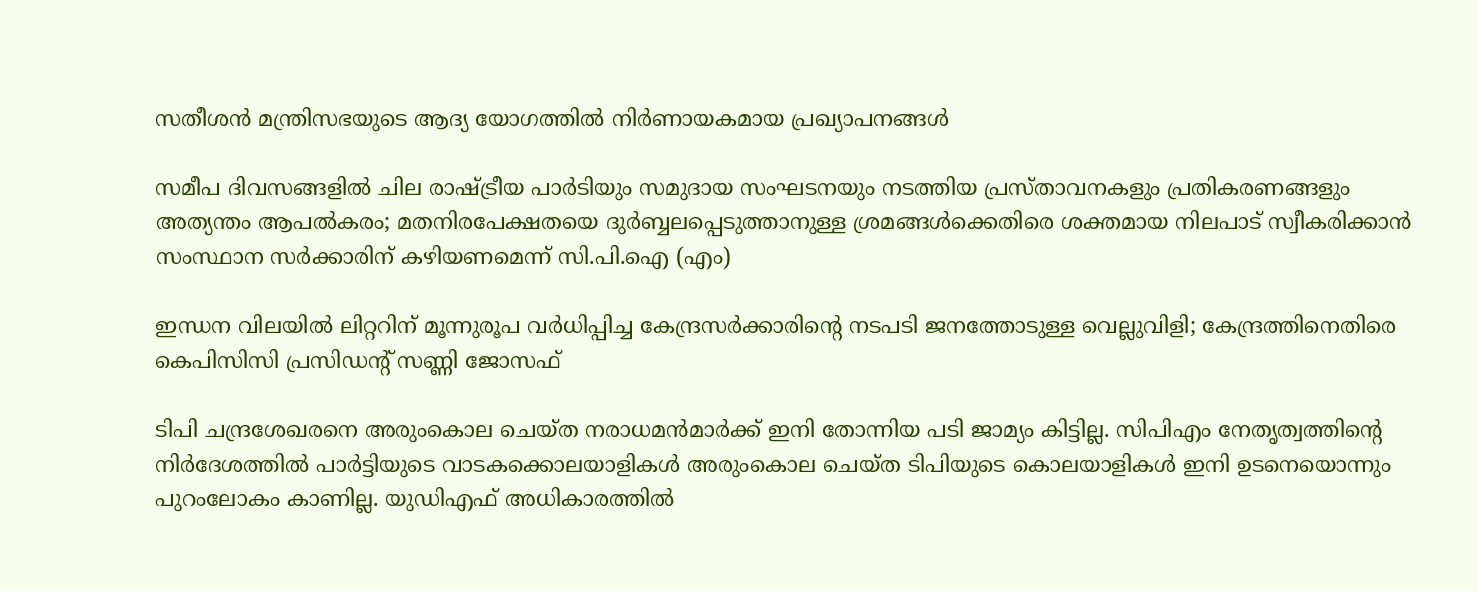സതീശൻ മന്ത്രിസഭയുടെ ആദ്യ യോഗത്തിൽ നിർണായകമായ പ്രഖ്യാപനങ്ങൾ

സമീപ ദിവസങ്ങളില്‍ ചില രാഷ്‌ട്രീയ പാര്‍ടിയും സമുദായ സംഘടനയും നടത്തിയ പ്രസ്‌താവനകളും പ്രതികരണങ്ങളും അത്യന്തം ആപല്‍കരം; മതനിരപേക്ഷതയെ ദുര്‍ബ്ബലപ്പെടുത്താനുള്ള ശ്രമങ്ങള്‍ക്കെതിരെ ശക്തമായ നിലപാട്‌ സ്വീകരിക്കാന്‍ സംസ്ഥാന സര്‍ക്കാരിന്‌ കഴിയണമെന്ന് സി.പി.ഐ (എം)

ഇന്ധന വിലയില്‍ ലിറ്ററിന് മൂന്നുരൂപ വര്‍ധിപ്പിച്ച കേന്ദ്രസര്‍ക്കാരിന്റെ നടപടി ജനത്തോടുള്ള വെല്ലുവിളി; കേന്ദ്രത്തിനെതിരെ കെപിസിസി പ്രസിഡന്റ് സണ്ണി ജോസഫ്

ടിപി ചന്ദ്രശേഖരനെ അരുംകൊല ചെയ്ത നരാധമന്‍മാര്‍ക്ക് ഇനി തോന്നിയ പടി ജാമ്യം കിട്ടില്ല. സിപിഎം നേതൃത്വത്തിന്റെ നിര്‍ദേശത്തില്‍ പാര്‍ട്ടിയുടെ വാടകക്കൊലയാളികള്‍ അരുംകൊല ചെയ്ത ടിപിയുടെ കൊലയാളികള്‍ ഇനി ഉടനെയൊന്നും പുറംലോകം കാണില്ല. യുഡിഎഫ് അധികാരത്തില്‍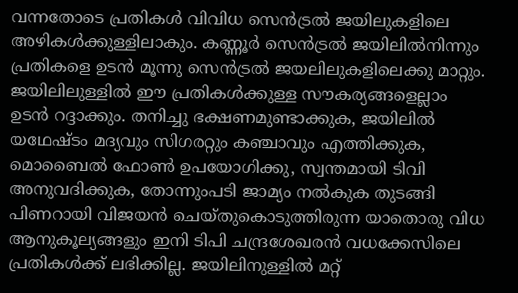വന്നതോടെ പ്രതികള്‍ വിവിധ സെന്‍ട്രല്‍ ജയിലുകളിലെ അഴികള്‍ക്കുള്ളിലാകും. കണ്ണൂര്‍ സെന്‍ട്രല്‍ ജയിലില്‍നിന്നും പ്രതികളെ ഉടന്‍ മൂന്നു സെന്‍ട്രല്‍ ജയലിലുകളിലെക്കു മാറ്റും. ജയിലിലുള്ളില്‍ ഈ പ്രതികള്‍ക്കുള്ള സൗകര്യങ്ങളെല്ലാം ഉടന്‍ റദ്ദാക്കും. തനിച്ചു ഭക്ഷണമുണ്ടാക്കുക, ജയിലില്‍ യഥേഷ്ടം മദ്യവും സിഗരറ്റും കഞ്ചാവും എത്തിക്കുക, മൊബൈല്‍ ഫോണ്‍ ഉപയോഗിക്കു, സ്വന്തമായി ടിവി അനുവദിക്കുക, തോന്നുംപടി ജാമ്യം നല്‍കുക തുടങ്ങി പിണറായി വിജയന്‍ ചെയ്തുകൊടുത്തിരുന്ന യാതൊരു വിധ ആനുകൂല്യങ്ങളും ഇനി ടിപി ചന്ദ്രശേഖരന്‍ വധക്കേസിലെ പ്രതികള്‍ക്ക് ലഭിക്കില്ല. ജയിലിനുള്ളില്‍ മറ്റ്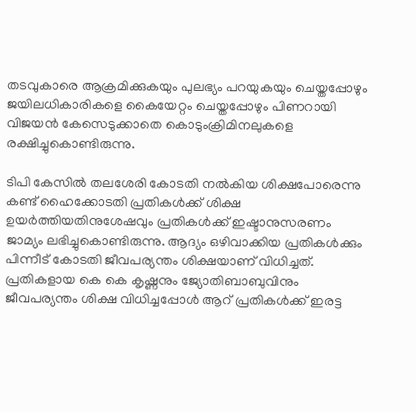തടവുകാരെ ആക്രമിക്കുകയും പുലഭ്യം പറയുകയും ചെയ്തപ്പോഴും ജയിലധികാരികളെ കൈയേറ്റം ചെയ്തപ്പോഴും പിണറായി വിജയന്‍ കേസെടുക്കാതെ കൊടുംക്രിമിനലുകളെ രക്ഷിച്ചുകൊണ്ടിരുന്നു.

ടിപി കേസില്‍ തലശേരി കോടതി നല്‍കിയ ശിക്ഷപോരെന്നു കണ്ട് ഹൈക്കോടതി പ്രതികള്‍ക്ക് ശിക്ഷ ഉയര്‍ത്തിയതിനുശേഷവും പ്രതികള്‍ക്ക് ഇഷ്ടാനുസരണം ജാമ്യം ലഭിച്ചുകൊണ്ടിരുന്നു. ആദ്യം ഒഴിവാക്കിയ പ്രതികള്‍ക്കും പിന്നീട് കോടതി ജീവപര്യന്തം ശിക്ഷയാണ് വിധിച്ചത്. പ്രതികളായ കെ കെ കൃഷ്ണനും ജ്യോതിബാബുവിനും ജീവപര്യന്തം ശിക്ഷ വിധിച്ചപ്പോള്‍ ആറ് പ്രതികള്‍ക്ക് ഇരട്ട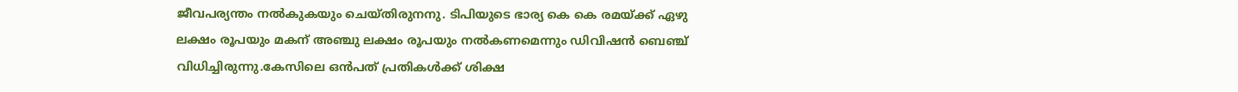ജീവപര്യന്തം നല്‍കുകയും ചെയ്തിരുനനു. ടിപിയുടെ ഭാര്യ കെ കെ രമയ്ക്ക് ഏഴു ലക്ഷം രൂപയും മകന് അഞ്ചു ലക്ഷം രൂപയും നല്‍കണമെന്നും ഡിവിഷന്‍ ബെഞ്ച് വിധിച്ചിരുന്നു.കേസിലെ ഒന്‍പത് പ്രതികള്‍ക്ക് ശിക്ഷ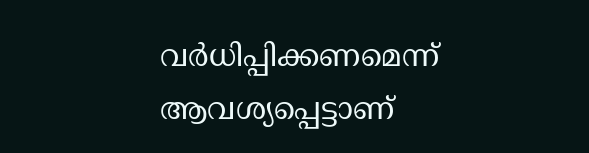വര്‍ധിപ്പിക്കണമെന്ന് ആവശ്യപ്പെട്ടാണ്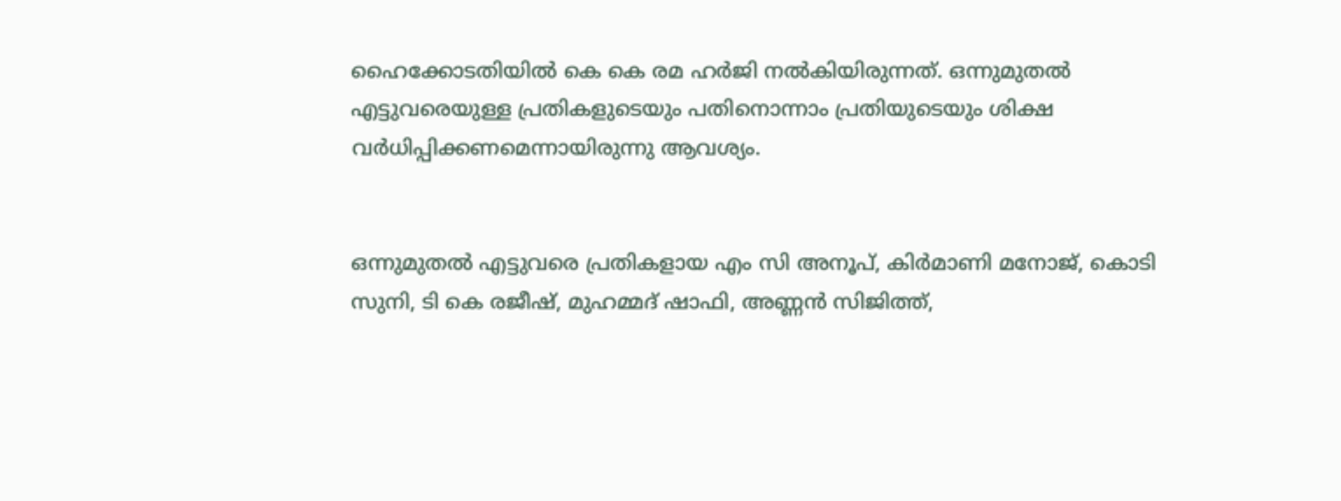ഹൈക്കോടതിയില്‍ കെ കെ രമ ഹര്‍ജി നല്‍കിയിരുന്നത്. ഒന്നുമുതല്‍ എട്ടുവരെയുള്ള പ്രതികളുടെയും പതിനൊന്നാം പ്രതിയുടെയും ശിക്ഷ വര്‍ധിപ്പിക്കണമെന്നായിരുന്നു ആവശ്യം.


ഒന്നുമുതല്‍ എട്ടുവരെ പ്രതികളായ എം സി അനൂപ്, കിര്‍മാണി മനോജ്, കൊടി സുനി, ടി കെ രജീഷ്, മുഹമ്മദ് ഷാഫി, അണ്ണന്‍ സിജിത്ത്,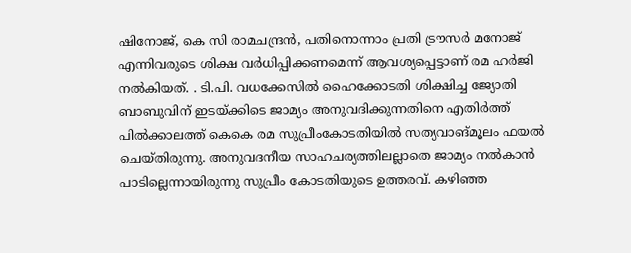ഷിനോജ്, കെ സി രാമചന്ദ്രന്‍, പതിനൊന്നാം പ്രതി ട്രൗസര്‍ മനോജ് എന്നിവരുടെ ശിക്ഷ വര്‍ധിപ്പിക്കണമെന്ന് ആവശ്യപ്പെട്ടാണ് രമ ഹര്‍ജി നല്‍കിയത്. . ടി.പി. വധക്കേസില്‍ ഹൈക്കോടതി ശിക്ഷിച്ച ജ്യോതി ബാബുവിന് ഇടയ്ക്കിടെ ജാമ്യം അനുവദിക്കുന്നതിനെ എതിര്‍ത്ത് പില്‍ക്കാലത്ത് കെകെ രമ സുപ്രീംകോടതിയില്‍ സത്യവാങ്മൂലം ഫയല്‍ ചെയ്തിരുന്നു. അനുവദനീയ സാഹചര്യത്തിലല്ലാതെ ജാമ്യം നല്‍കാന്‍ പാടില്ലെന്നായിരുന്നു സുപ്രീം കോടതിയുടെ ഉത്തരവ്. കഴിഞ്ഞ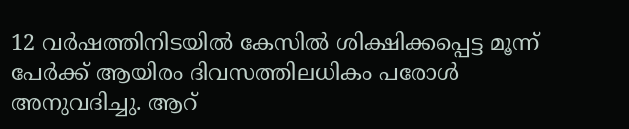12 വര്‍ഷത്തിനിടയില്‍ കേസില്‍ ശിക്ഷിക്കപ്പെട്ട മൂന്ന് പേര്‍ക്ക് ആയിരം ദിവസത്തിലധികം പരോള്‍ അനുവദിച്ചു. ആറ്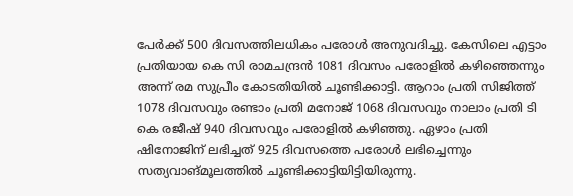പേര്‍ക്ക് 500 ദിവസത്തിലധികം പരോള്‍ അനുവദിച്ചു. കേസിലെ എട്ടാം പ്രതിയായ കെ സി രാമചന്ദ്രന്‍ 1081 ദിവസം പരോളില്‍ കഴിഞ്ഞെന്നും അന്ന് രമ സുപ്രീം കോടതിയില്‍ ചൂണ്ടിക്കാട്ടി. ആറാം പ്രതി സിജിത്ത് 1078 ദിവസവും രണ്ടാം പ്രതി മനോജ് 1068 ദിവസവും നാലാം പ്രതി ടി കെ രജീഷ് 940 ദിവസവും പരോളില്‍ കഴിഞ്ഞു. ഏഴാം പ്രതി ഷിനോജിന് ലഭിച്ചത് 925 ദിവസത്തെ പരോള്‍ ലഭിച്ചെന്നും സത്യവാങ്മൂലത്തില്‍ ചൂണ്ടിക്കാട്ടിയിട്ടിയിരുന്നു.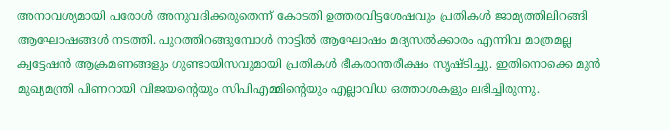അനാവശ്യമായി പരോള്‍ അനുവദിക്കരുതെന്ന് കോടതി ഉത്തരവിട്ടശേഷവും പ്രതികള്‍ ജാമ്യത്തിലിറങ്ങി ആഘോഷങ്ങള്‍ നടത്തി. പുറത്തിറങ്ങുമ്പോള്‍ നാട്ടില്‍ ആഘോഷം മദ്യസല്‍ക്കാരം എന്നിവ മാത്രമല്ല ക്വട്ടേഷന്‍ ആക്രമണങ്ങളും ഗുണ്ടായിസവുമായി പ്രതികള്‍ ഭീകരാന്തരീക്ഷം സൃഷ്ടിച്ചു. ഇതിനൊക്കെ മുന്‍ മുഖ്യമന്ത്രി പിണറായി വിജയന്റെയും സിപിഎമ്മിന്റെയും എല്ലാവിധ ഒത്താശകളും ലഭിച്ചിരുന്നു.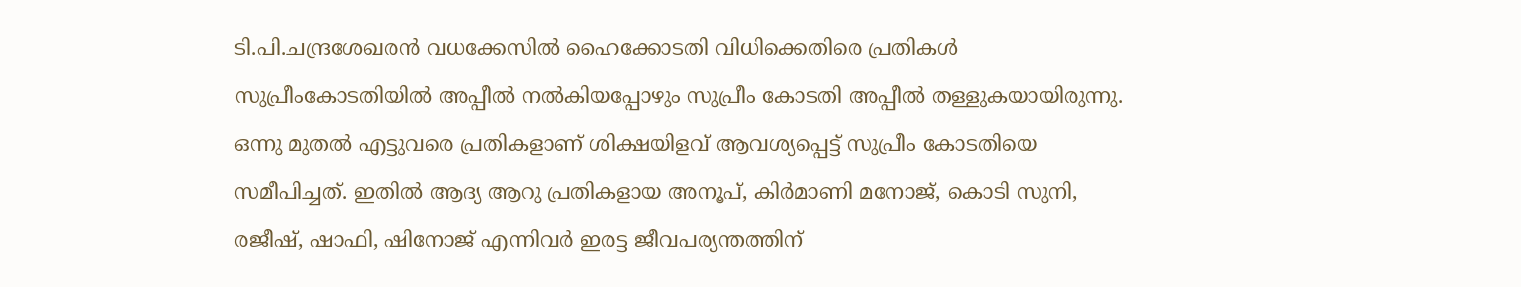ടി.പി.ചന്ദ്രശേഖരന്‍ വധക്കേസില്‍ ഹൈക്കോടതി വിധിക്കെതിരെ പ്രതികള്‍ സുപ്രീംകോടതിയില്‍ അപ്പീല്‍ നല്‍കിയപ്പോഴും സുപ്രീം കോടതി അപ്പീല്‍ തള്ളുകയായിരുന്നു. ഒന്നു മുതല്‍ എട്ടുവരെ പ്രതികളാണ് ശിക്ഷയിളവ് ആവശ്യപ്പെട്ട് സുപ്രീം കോടതിയെ സമീപിച്ചത്. ഇതില്‍ ആദ്യ ആറു പ്രതികളായ അനൂപ്, കിര്‍മാണി മനോജ്, കൊടി സുനി, രജീഷ്, ഷാഫി, ഷിനോജ് എന്നിവര്‍ ഇരട്ട ജീവപര്യന്തത്തിന്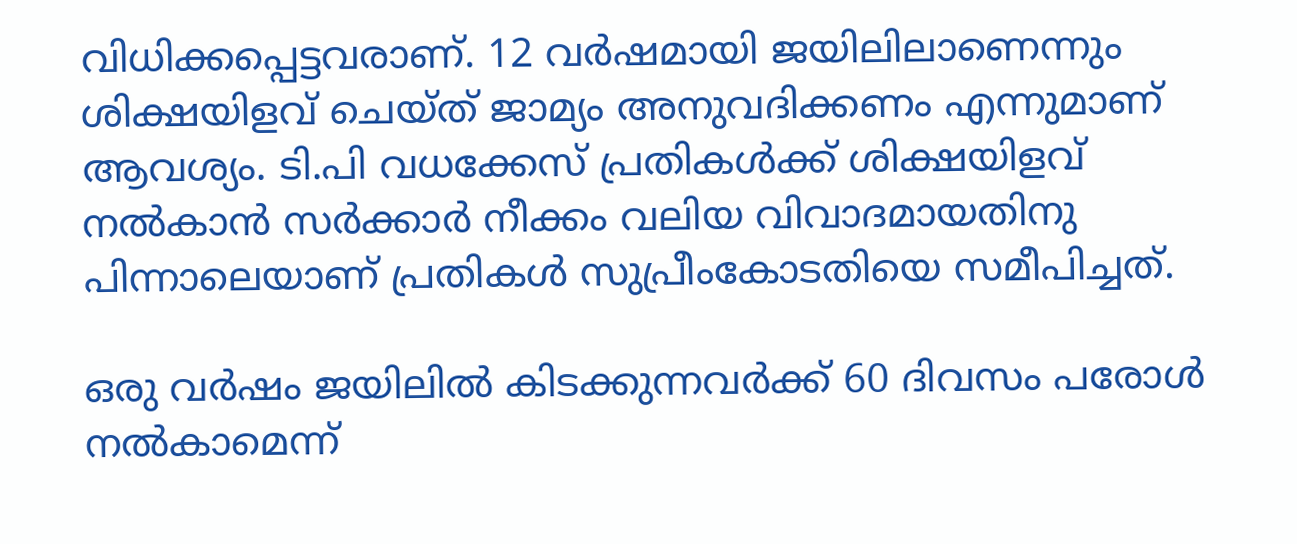വിധിക്കപ്പെട്ടവരാണ്. 12 വര്‍ഷമായി ജയിലിലാണെന്നും ശിക്ഷയിളവ് ചെയ്ത് ജാമ്യം അനുവദിക്കണം എന്നുമാണ് ആവശ്യം. ടി.പി വധക്കേസ് പ്രതികള്‍ക്ക് ശിക്ഷയിളവ് നല്‍കാന്‍ സര്‍ക്കാര്‍ നീക്കം വലിയ വിവാദമായതിനു പിന്നാലെയാണ് പ്രതികള്‍ സുപ്രീംകോടതിയെ സമീപിച്ചത്.

ഒരു വര്‍ഷം ജയിലില്‍ കിടക്കുന്നവര്‍ക്ക് 60 ദിവസം പരോള്‍ നല്‍കാമെന്ന്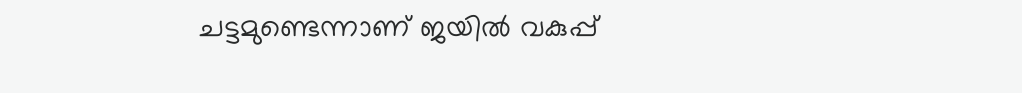ചട്ടമുണ്ടെന്നാണ് ജയില്‍ വകുപ്പ്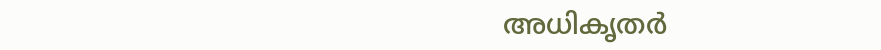അധികൃതര്‍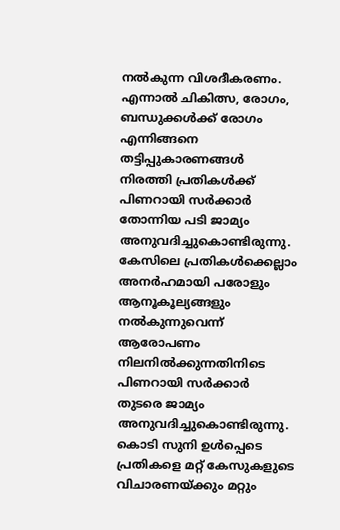നല്‍കുന്ന വിശദീകരണം. എന്നാല്‍ ചികിത്സ, രോഗം, ബന്ധുക്കള്‍ക്ക് രോഗം എന്നിങ്ങനെ തട്ടിപ്പുകാരണങ്ങള്‍ നിരത്തി പ്രതികള്‍ക്ക് പിണറായി സര്‍ക്കാര്‍ തോന്നിയ പടി ജാമ്യം അനുവദിച്ചുകൊണ്ടിരുന്നു. കേസിലെ പ്രതികള്‍ക്കെല്ലാം അനര്‍ഹമായി പരോളും ആനൂകൂല്യങ്ങളും നല്‍കുന്നുവെന്ന് ആരോപണം നിലനില്‍ക്കുന്നതിനിടെ പിണറായി സര്‍ക്കാര്‍ തുടരെ ജാമ്യം അനുവദിച്ചുകൊണ്ടിരുന്നു. കൊടി സുനി ഉള്‍പ്പെടെ പ്രതികളെ മറ്റ് കേസുകളുടെ വിചാരണയ്ക്കും മറ്റും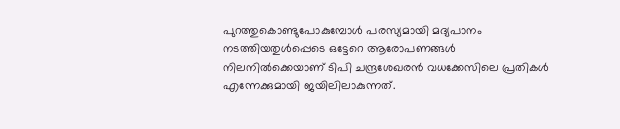പുറത്തുകൊണ്ടുപോകുമ്പോള്‍ പരസ്യമായി മദ്യപാനം നടത്തിയതുള്‍പ്പെടെ ഒട്ടേറെ ആരോപണങ്ങള്‍ നിലനില്‍ക്കെയാണ് ടിപി ചന്ദ്രശേഖരന്‍ വധക്കേസിലെ പ്രതികള്‍ എന്നേക്കുമായി ജയിലിലാകുന്നത്.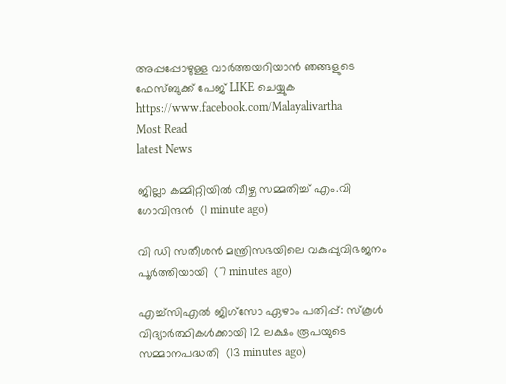അപ്പപ്പോഴുള്ള വാര്‍ത്തയറിയാന്‍ ഞങ്ങളുടെ ഫേസ്‌ബുക്ക്‌ പേജ് LIKE ചെയ്യുക
https://www.facebook.com/Malayalivartha
Most Read
latest News

ജില്ലാ കമ്മിറ്റിയില്‍ വീഴ്ച സമ്മതിച്ച് എം.വി ഗോവിന്ദന്‍  (1 minute ago)

വി ഡി സതീശന്‍ മന്ത്രിസഭയിലെ വകുപ്പുവിഭജനം പൂര്‍ത്തിയായി  (7 minutes ago)

എച്ച്‌സിഎൽ ജിഗ്‌സോ ഏഴാം പതിപ്പ്: സ്‌കൂൾ വിദ്യാർത്ഥികൾക്കായി 12 ലക്ഷം രൂപയുടെ സമ്മാനപദ്ധതി  (13 minutes ago)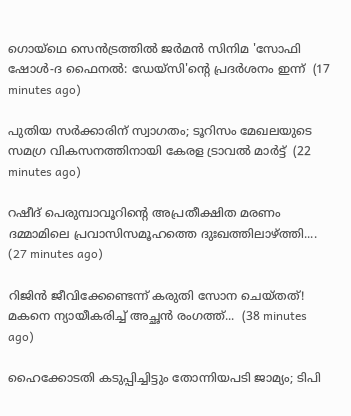ഗൊയ്ഥെ സെന്‍ട്രത്തില്‍ ജര്‍മന്‍ സിനിമ 'സോഫി ഷോള്‍-ദ ഫൈനല്‍: ഡേയ്സി'ന്‍റെ പ്രദര്‍ശനം ഇന്ന്  (17 minutes ago)

പുതിയ സർക്കാരിന് സ്വാഗതം; ടൂറിസം മേഖലയുടെ സമഗ്ര വികസനത്തിനായി കേരള ട്രാവൽ മാർട്ട്  (22 minutes ago)

റഷീദ് പെരുമ്പാവൂറിന്റെ അപ്രതീക്ഷിത മരണം ദമ്മാമിലെ പ്രവാസിസമൂഹത്തെ ദുഃഖത്തിലാഴ്ത്തി....  (27 minutes ago)

റിജിൻ ജീവിക്കേണ്ടെന്ന് കരുതി സോന ചെയ്തത്! മകനെ ന്യായീകരിച്ച് അച്ഛൻ രംഗത്ത്...  (38 minutes ago)

ഹൈക്കോടതി കടുപ്പിച്ചിട്ടും തോന്നിയപടി ജാമ്യം; ടിപി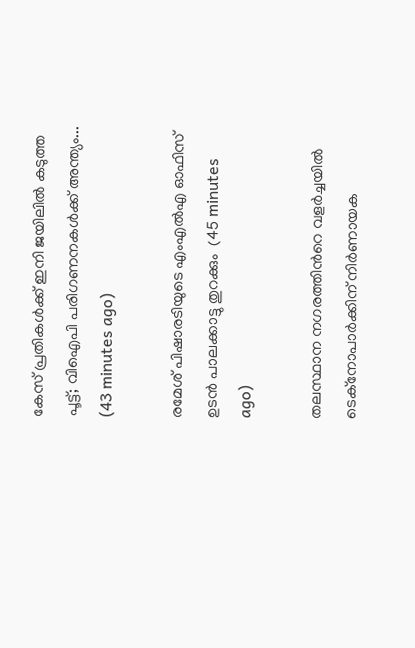കേസ് പ്രതികൾക്ക് ഇനി ജയിലിൽ കടുത്ത പൂട്ട്; വിഐപി പരിഗണനകൾക്ക് അന്ത്യം...  (43 minutes ago)

രമേശ് പിഷാരടിയുടെ എംഎല്‍എ ഓഫിസ് ഉടന്‍ പാലക്കാട്ടു തുറക്കും  (45 minutes ago)

തലസ്ഥാന നഗരത്തിന്‍റെ വളര്‍ച്ചയില്‍ ടെക്നോപാര്‍ക്കിന് നിര്‍ണായക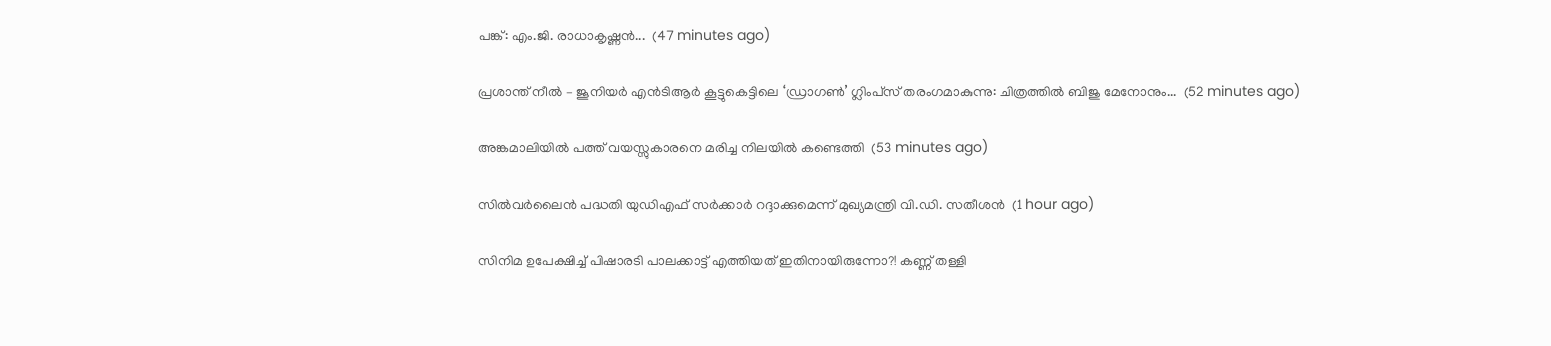പങ്ക്: എം.ജി. രാധാകൃഷ്ണന്‍...  (47 minutes ago)

പ്രശാന്ത് നീൽ – ജൂനിയർ എൻടിആർ കൂട്ടുകെട്ടിലെ ‘ഡ്രാഗൺ’ ഗ്ലിംപ്‌സ് തരംഗമാകുന്നു: ചിത്രത്തിൽ ബിജു മേനോനും...  (52 minutes ago)

അങ്കമാലിയില്‍ പത്ത് വയസ്സുകാരനെ മരിച്ച നിലയില്‍ കണ്ടെത്തി  (53 minutes ago)

സില്‍വര്‍ലൈന്‍ പദ്ധതി യുഡിഎഫ് സര്‍ക്കാര്‍ റദ്ദാക്കുമെന്ന് മുഖ്യമന്ത്രി വി.ഡി. സതീശന്‍  (1 hour ago)

സിനിമ ഉപേക്ഷിച്ച് പിഷാരടി പാലക്കാട്ട് എത്തിയത് ഇതിനായിരുന്നോ?! കണ്ണ് തള്ളി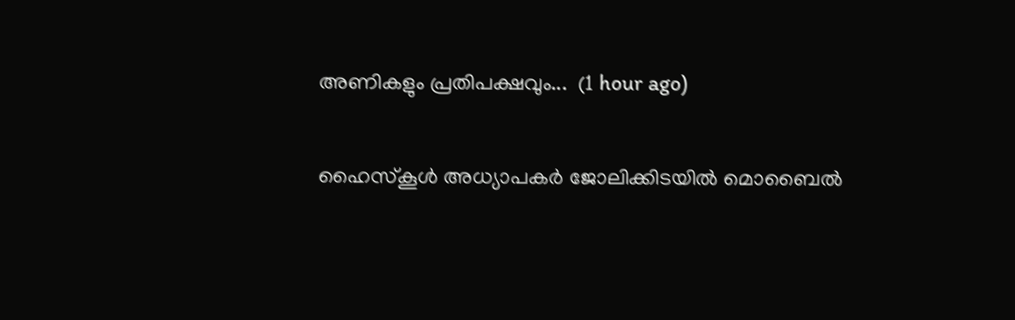അണികളും പ്രതിപക്ഷവും...  (1 hour ago)

ഹൈസ്‌കൂള്‍ അധ്യാപകര്‍ ജോലിക്കിടയില്‍ മൊബൈല്‍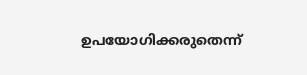ഉപയോഗിക്കരുതെന്ന്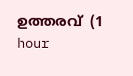ഉത്തരവ്  (1 hour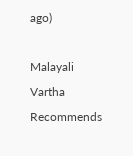ago)

Malayali Vartha Recommends